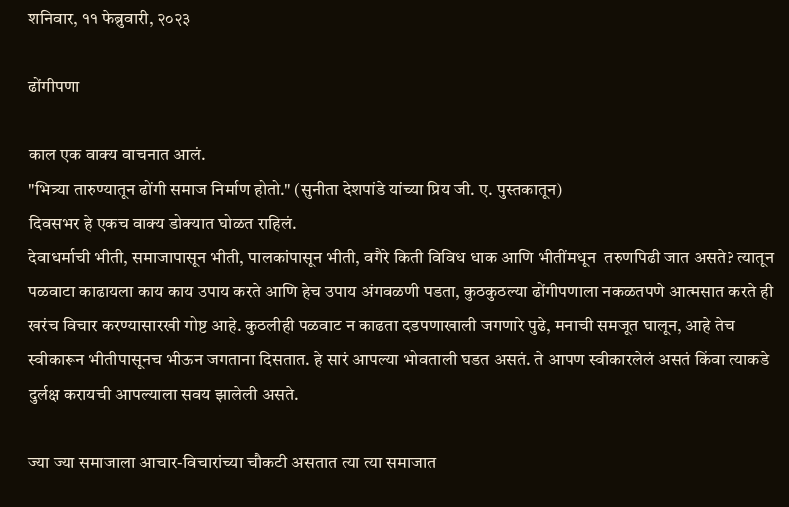शनिवार, ११ फेब्रुवारी, २०२३

ढोंगीपणा

काल एक वाक्य वाचनात आलं.
"भित्र्या तारुण्यातून ढोंगी समाज निर्माण होतो." (सुनीता देशपांडे यांच्या प्रिय जी. ए. पुस्तकातून)
दिवसभर हे एकच वाक्य डोक्यात घोळत राहिलं.
देवाधर्माची भीती, समाजापासून भीती, पालकांपासून भीती, वगैरे किती विविध धाक आणि भीतींमधून  तरुणपिढी जात असते? त्यातून पळवाटा काढायला काय काय उपाय करते आणि हेच उपाय अंगवळणी पडता, कुठकुठल्या ढोंगीपणाला नकळतपणे आत्मसात करते ही खरंच विचार करण्यासारखी गोष्ट आहे. कुठलीही पळवाट न काढता दडपणाखाली जगणारे पुढे, मनाची समजूत घालून, आहे तेच स्वीकारून भीतीपासूनच भीऊन जगताना दिसतात. हे सारं आपल्या भोवताली घडत असतं. ते आपण स्वीकारलेलं असतं किंवा त्याकडे दुर्लक्ष करायची आपल्याला सवय झालेली असते.

ज्या ज्या समाजाला आचार-विचारांच्या चौकटी असतात त्या त्या समाजात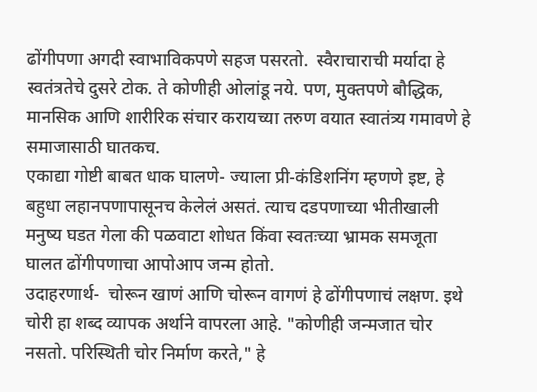ढोंगीपणा अगदी स्वाभाविकपणे सहज पसरतो.  स्वैराचाराची मर्यादा हे स्वतंत्रतेचे दुसरे टोक. ते कोणीही ओलांडू नये. पण, मुक्तपणे बौद्धिक, मानसिक आणि शारीरिक संचार करायच्या तरुण वयात स्वातंत्र्य गमावणे हे समाजासाठी घातकच.
एकाद्या गोष्टी बाबत धाक घालणे- ज्याला प्री-कंडिशनिंग म्हणणे इष्ट, हे बहुधा लहानपणापासूनच केलेलं असतं. त्याच दडपणाच्या भीतीखाली मनुष्य घडत गेला की पळवाटा शोधत किंवा स्वतःच्या भ्रामक समजूता घालत ढोंगीपणाचा आपोआप जन्म होतो.
उदाहरणार्थ-  चोरून खाणं आणि चोरून वागणं हे ढोंगीपणाचं लक्षण. इथे चोरी हा शब्द व्यापक अर्थाने वापरला आहे. "कोणीही जन्मजात चोर नसतो. परिस्थिती चोर निर्माण करते," हे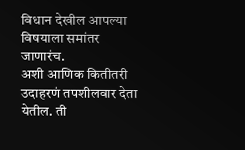विधान देखील आपल्या विषयाला समांतर जाणारंच.
अशी आणिक कितीतरी  उदाहरणं तपशीलवार देता येतील. ती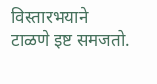विस्तारभयाने टाळणे इष्ट समजतो.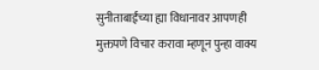सुनीताबाईंच्या ह्या विधानावर आपणही मुक्तपणे विचार करावा म्हणून पुन्हा वाक्य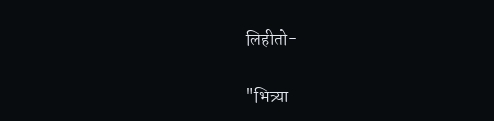लिहीतो-

"भित्र्या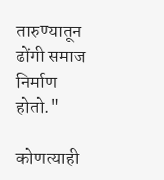तारुण्यातून ढोंगी समाज निर्माण होतो."

कोणत्याही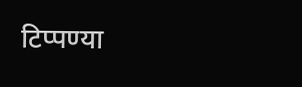टिप्पण्‍या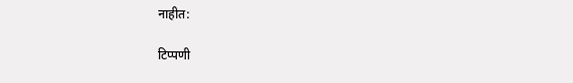नाहीत:

टिप्पणी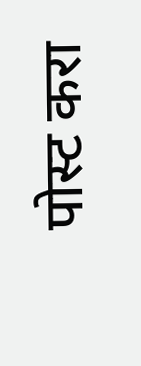पोस्ट करा